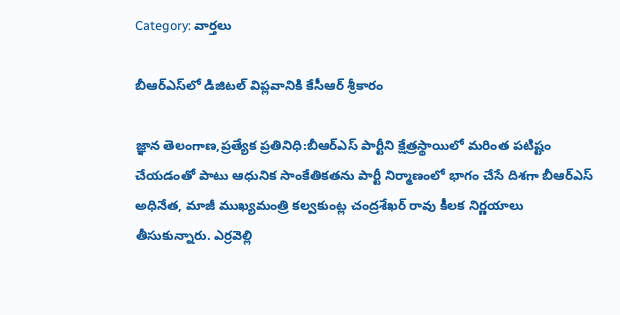Category: వార్తలు

బీఆర్‌ఎస్‌లో డిజిటల్ విప్లవానికి కేసీఆర్ శ్రీకారం

జ్ఞాన తెలంగాణ,ప్రత్యేక ప్రతినిధి:బీఆర్‌ఎస్ పార్టీని క్షేత్రస్థాయిలో మరింత పటిష్టం చేయడంతో పాటు ఆధునిక సాంకేతికతను పార్టీ నిర్మాణంలో భాగం చేసే దిశగా బీఆర్‌ఎస్ అధినేత, మాజీ ముఖ్యమంత్రి కల్వకుంట్ల చంద్రశేఖర్ రావు కీలక నిర్ణయాలు తీసుకున్నారు. ఎర్రవెల్లి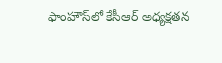ఫాంహౌస్‌లో కేసీఆర్ అధ్యక్షతన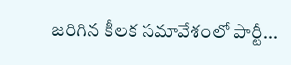జరిగిన కీలక సమావేశంలో పార్టీ...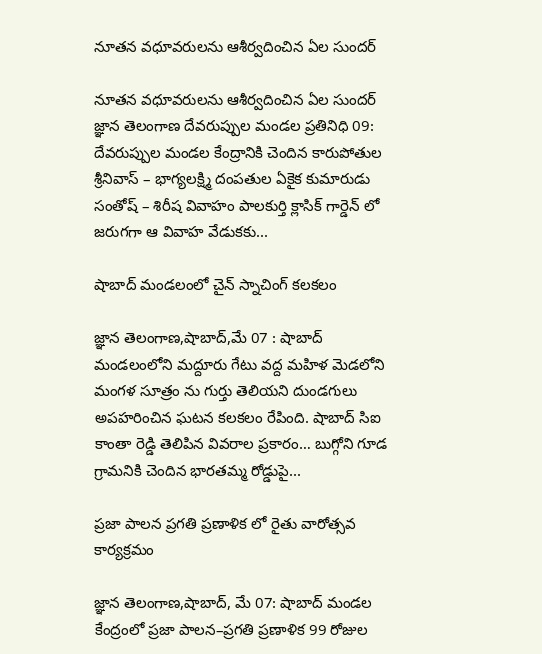నూతన వధూవరులను ఆశీర్వదించిన ఏల సుందర్

నూతన వధూవరులను ఆశీర్వదించిన ఏల సుందర్ జ్ఞాన తెలంగాణ దేవరుప్పుల మండల ప్రతినిధి 09: దేవరుప్పుల మండల కేంద్రానికి చెందిన కారుపోతుల శ్రీనివాస్ – భాగ్యలక్ష్మి దంపతుల ఏకైక కుమారుడు సంతోష్ – శిరీష వివాహం పాలకుర్తి క్లాసిక్ గార్డెన్ లో జరుగగా ఆ వివాహ వేడుకకు...

షాబాద్ మండలంలో చైన్ స్నాచింగ్ కలకలం

జ్ఞాన తెలంగాణ,షాబాద్,మే 07 : షాబాద్ మండలంలోని మద్దూరు గేటు వద్ద మహిళ మెడలోని మంగళ సూత్రం ను గుర్తు తెలియని దుండగులు అపహరించిన ఘటన కలకలం రేపింది. షాబాద్ సిఐ కాంతా రెడ్డి తెలిపిన వివరాల ప్రకారం… బుగ్గోని గూడ గ్రామనికి చెందిన భారతమ్మ రోడ్డుపై...

ప్రజా పాలన ప్రగతి ప్రణాళిక లో రైతు వారోత్సవ కార్యక్రమం

జ్ఞాన తెలంగాణ,షాబాద్, మే 07: షాబాద్ మండల కేంద్రంలో ప్రజా పాలన–ప్రగతి ప్రణాళిక 99 రోజుల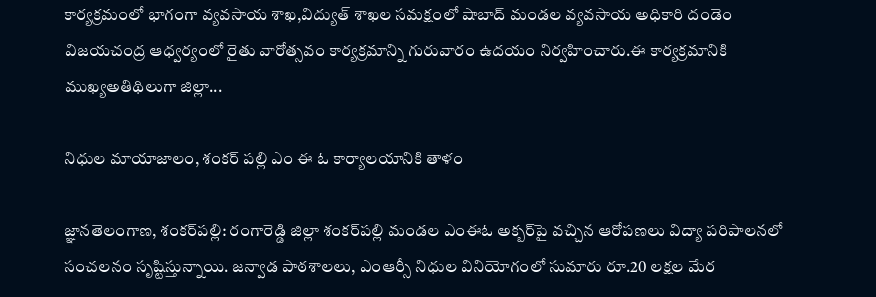కార్యక్రమంలో భాగంగా వ్యవసాయ శాఖ,విద్యుత్ శాఖల సమక్షంలో షాబాద్ మండల వ్యవసాయ అధికారి దండెం విజయచంద్ర ఆధ్వర్యంలో రైతు వారోత్సవం కార్యక్రమాన్ని గురువారం ఉదయం నిర్వహించారు.ఈ కార్యక్రమానికి ముఖ్యఅతిథిలుగా జిల్లా...

నిధుల మాయాజాలం, శంకర్ పల్లి ఎం ఈ ఓ కార్యాలయానికి తాళం

జ్ఞానతెలంగాణ, శంకర్‌పల్లి: రంగారెడ్డి జిల్లా శంకర్‌పల్లి మండల ఎంఈఓ అక్బర్‌పై వచ్చిన ఆరోపణలు విద్యా పరిపాలనలో సంచలనం సృష్టిస్తున్నాయి. జన్వాడ పాఠశాలలు, ఎంఆర్సీ నిధుల వినియోగంలో సుమారు రూ.20 లక్షల మేర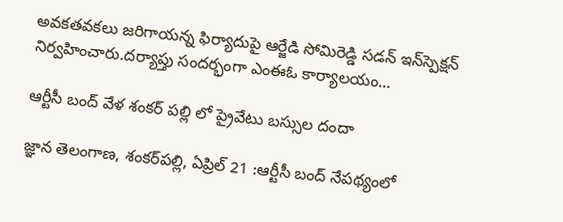అవకతవకలు జరిగాయన్న ఫిర్యాదుపై ఆర్జేడి సోమిరెడ్డి సడన్ ఇన్‌స్పెక్షన్ నిర్వహించారు.దర్యాప్తు సందర్భంగా ఎంఈఓ కార్యాలయం...

ఆర్టీసీ బంద్ వేళ శంకర్ పల్లి లో ప్రైవేటు బస్సుల దందా

జ్ఞాన తెలంగాణ, శంకర్‌పల్లి, ఏప్రిల్ 21 :ఆర్టీసీ బంద్ నేపథ్యంలో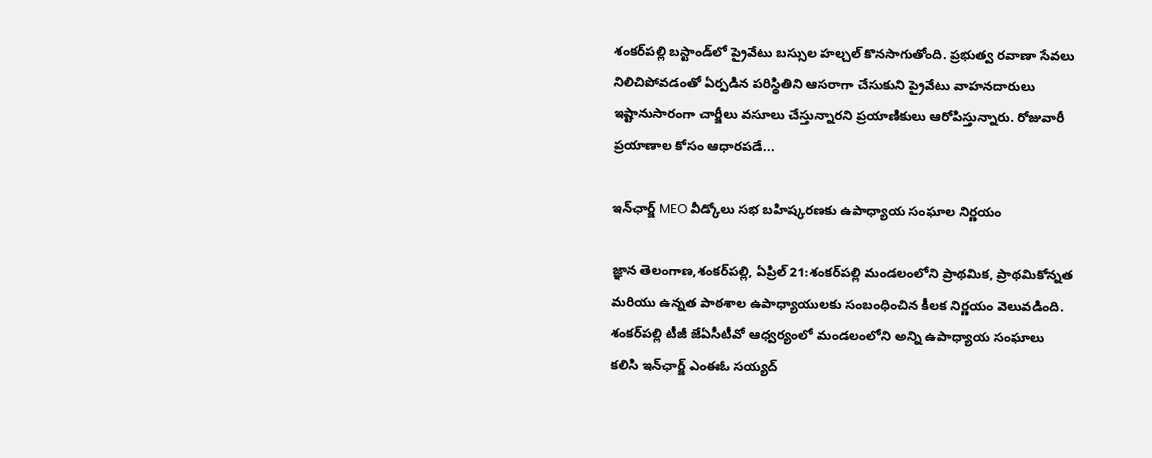శంకర్‌పల్లి బస్టాండ్‌లో ప్రైవేటు బస్సుల హల్చల్ కొనసాగుతోంది. ప్రభుత్వ రవాణా సేవలు నిలిచిపోవడంతో ఏర్పడిన పరిస్థితిని ఆసరాగా చేసుకుని ప్రైవేటు వాహనదారులు ఇష్టానుసారంగా చార్జీలు వసూలు చేస్తున్నారని ప్రయాణికులు ఆరోపిస్తున్నారు. రోజువారీ ప్రయాణాల కోసం ఆధారపడే...

ఇన్‌ఛార్జ్ MEO వీడ్కోలు సభ బహిష్కరణకు ఉపాధ్యాయ సంఘాల నిర్ణయం

జ్ఞాన తెలంగాణ,శంకర్‌పల్లి, ఏప్రిల్ 21:శంకర్‌పల్లి మండలంలోని ప్రాథమిక, ప్రాథమికోన్నత మరియు ఉన్నత పాఠశాల ఉపాధ్యాయులకు సంబంధించిన కీలక నిర్ణయం వెలువడింది. శంకర్‌పల్లి టీజీ జేఏసీటీవో ఆధ్వర్యంలో మండలంలోని అన్ని ఉపాధ్యాయ సంఘాలు కలిసి ఇన్‌ఛార్జ్ ఎంఈఓ సయ్యద్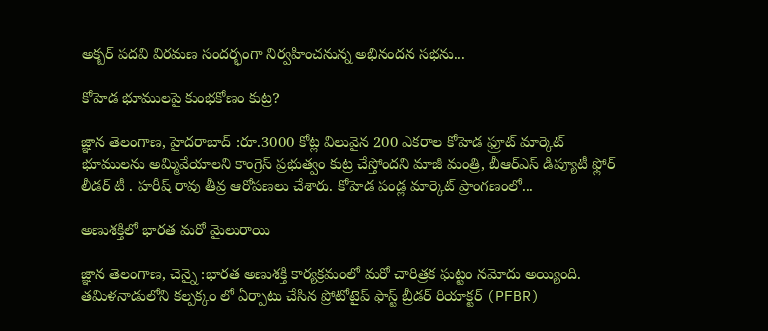అక్బర్ పదవి విరమణ సందర్భంగా నిర్వహించనున్న అభినందన సభను...

కోహెడ భూములపై కుంభకోణం కుట్ర?

జ్ఞాన తెలంగాణ, హైదరాబాద్ :రూ.3000 కోట్ల విలువైన 200 ఎకరాల కోహెడ ఫ్రూట్ మార్కెట్ భూములను అమ్మివేయాలని కాంగ్రెస్ ప్రభుత్వం కుట్ర చేస్తోందని మాజీ మంత్రి, బీఆర్ఎస్ డిప్యూటీ ఫ్లోర్ లీడర్ టీ . హరీష్ రావు తీవ్ర ఆరోపణలు చేశారు. కోహెడ పండ్ల మార్కెట్ ప్రాంగణంలో...

అణుశక్తిలో భారత మరో మైలురాయి

జ్ఞాన తెలంగాణ, చెన్నై :భారత అణుశక్తి కార్యక్రమంలో మరో చారిత్రక ఘట్టం నమోదు అయ్యింది. తమిళనాడులోని కల్పక్కం లో ఏర్పాటు చేసిన ప్రోటోటైప్ ఫాస్ట్ బ్రీడర్ రియాక్టర్ (PFBR)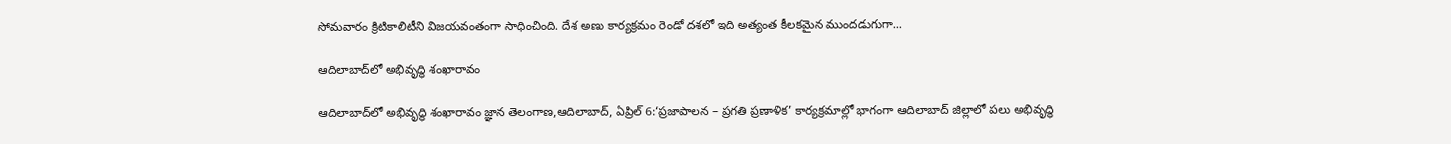సోమవారం క్రిటికాలిటీని విజయవంతంగా సాధించింది. దేశ అణు కార్యక్రమం రెండో దశలో ఇది అత్యంత కీలకమైన ముందడుగుగా...

ఆదిలాబాద్‌లో అభివృద్ధి శంఖారావం

ఆదిలాబాద్‌లో అభివృద్ధి శంఖారావం జ్ఞాన తెలంగాణ,ఆదిలాబాద్, ఏప్రిల్ 6:‘ప్రజాపాలన – ప్రగతి ప్రణాళిక’ కార్యక్రమాల్లో భాగంగా ఆదిలాబాద్ జిల్లాలో పలు అభివృద్ధి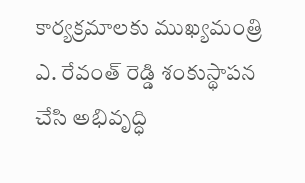కార్యక్రమాలకు ముఖ్యమంత్రి ఎ. రేవంత్ రెడ్డి శంకుస్థాపన చేసి అభివృద్ధి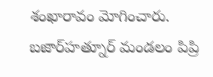శంఖారావం మోగించారు. బజార్‌హత్నూర్ మండలం పిప్రి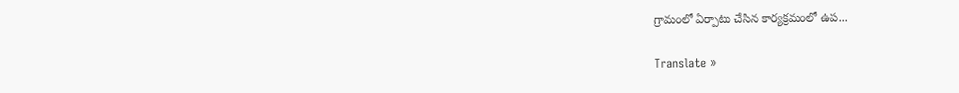గ్రామంలో ఏర్పాటు చేసిన కార్యక్రమంలో ఉప...

Translate »